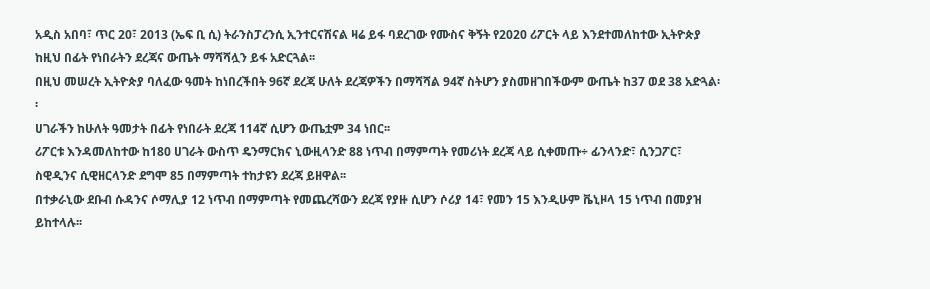አዲስ አበባ፣ ጥር 20፣ 2013 (ኤፍ ቢ ሲ) ትራንስፓረንሲ ኢንተርናሽናል ዛሬ ይፋ ባደረገው የሙስና ቅኝት የ2020 ሪፖርት ላይ እንደተመለከተው ኢትዮጵያ ከዚህ በፊት የነበራትን ደረጃና ውጤት ማሻሻሏን ይፋ አድርጓል፡፡
በዚህ መሠረት ኢትዮጵያ ባለፈው ዓመት ከነበረችበት 96ኛ ደረጃ ሁለት ደረጃዎችን በማሻሻል 94ኛ ስትሆን ያስመዘገበችውም ውጤት ከ37 ወደ 38 አድጓል፡፡
ሀገራችን ከሁለት ዓመታት በፊት የነበራት ደረጃ 114ኛ ሲሆን ውጤቷም 34 ነበር፡፡
ሪፖርቱ እንዳመለከተው ከ180 ሀገራት ውስጥ ዴንማርክና ኒውዚላንድ 88 ነጥብ በማምጣት የመሪነት ደረጃ ላይ ሲቀመጡ÷ ፊንላንድ፣ ሲንጋፖር፣ ስዊዲንና ሲዊዘርላንድ ደግሞ 85 በማምጣት ተከታዩን ደረጃ ይዘዋል፡፡
በተቃራኒው ደቡብ ሱዳንና ሶማሊያ 12 ነጥብ በማምጣት የመጨረሻውን ደረጃ የያዙ ሲሆን ሶሪያ 14፣ የመን 15 እንዲሁም ቬኒዞላ 15 ነጥብ በመያዝ ይከተላሉ፡፡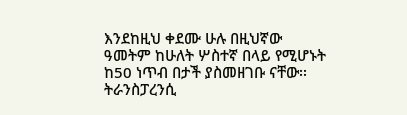እንደከዚህ ቀደሙ ሁሉ በዚህኛው ዓመትም ከሁለት ሦስተኛ በላይ የሚሆኑት ከ50 ነጥብ በታች ያስመዘገቡ ናቸው፡፡
ትራንስፓረንሲ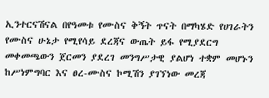ኢንተርናሽናል በየዓመቱ የሙስና ቅኝት ጥናት በማካሄድ የሀገራትን የሙስና ሁኔታ የሚየሳይ ደረጃና ውጤት ይፋ የሚያደርግ መቀመጫውን ጀርመን ያደረገ መንግሥታዊ ያልሆነ ተቋም መሆኑን ከሥነምግባር እና ፀረ-ሙስና ኮሚሽን ያገኘነው መረጃ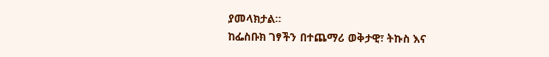ያመላክታል።
ከፌስቡክ ገፃችን በተጨማሪ ወቅታዊ፣ ትኩስ እና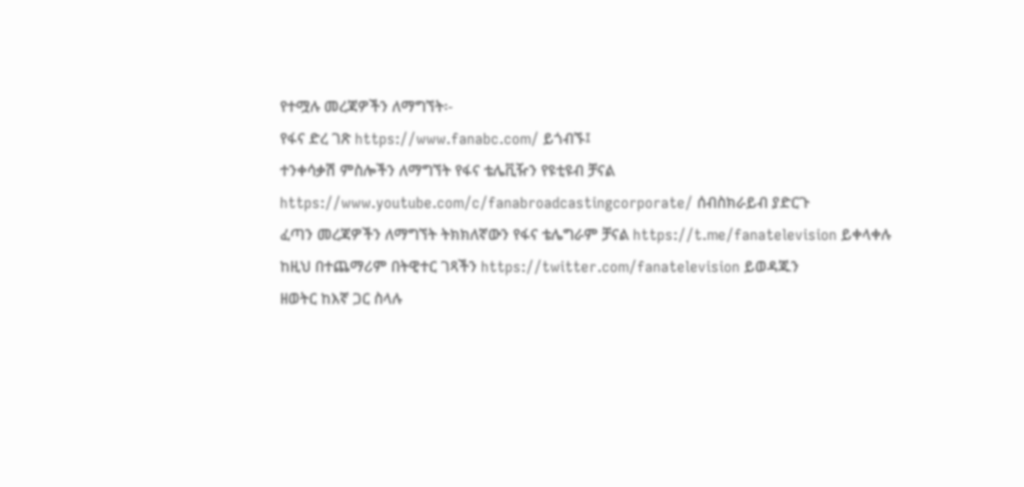የተሟሉ መረጃዎችን ለማግኘት፡-
የፋና ድረ ገጽ https://www.fanabc.com/ ይጎብኙ፤
ተንቀሳቃሽ ምስሎችን ለማግኘት የፋና ቴሌቪዥን የዩቲዩብ ቻናል https://www.youtube.com/c/fanabroadcastingcorporate/ ሰብስክራይብ ያድርጉ
ፈጣን መረጃዎችን ለማግኘት ትክክለኛውን የፋና ቴሌግራም ቻናል https://t.me/fanatelevision ይቀላቀሉ
ከዚህ በተጨማሪም በትዊተር ገጻችን https://twitter.com/fanatelevision ይወዳጁን
ዘወትር ከእኛ ጋር ስላሉ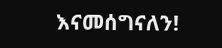እናመሰግናለን!